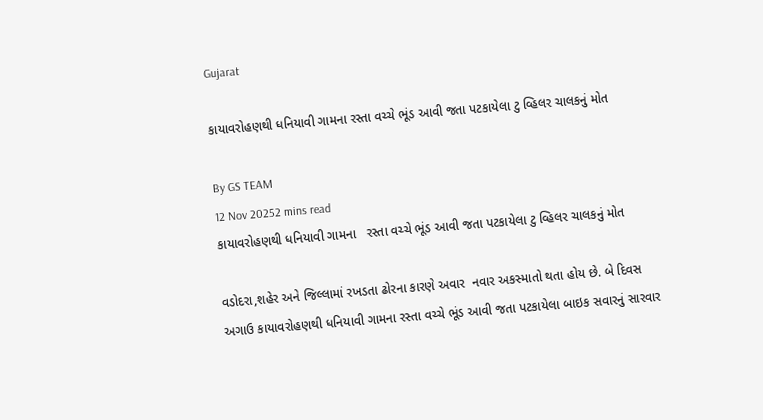Gujarat

કાયાવરોહણથી ધનિયાવી ગામના રસ્તા વચ્ચે ભૂંડ આવી જતા પટકાયેલા ટુ વ્હિલર ચાલકનું મોત

By GS TEAM
12 Nov 20252 mins read
કાયાવરોહણથી ધનિયાવી ગામના   રસ્તા વચ્ચે ભૂંડ આવી જતા પટકાયેલા ટુ વ્હિલર ચાલકનું મોત

વડોદરા,શહેર અને જિલ્લામાં રખડતા ઢોરના કારણે અવાર  નવાર અકસ્માતો થતા હોય છે. બે દિવસ અગાઉ કાયાવરોહણથી ધનિયાવી ગામના રસ્તા વચ્ચે ભૂંડ આવી જતા પટકાયેલા બાઇક સવારનું સારવાર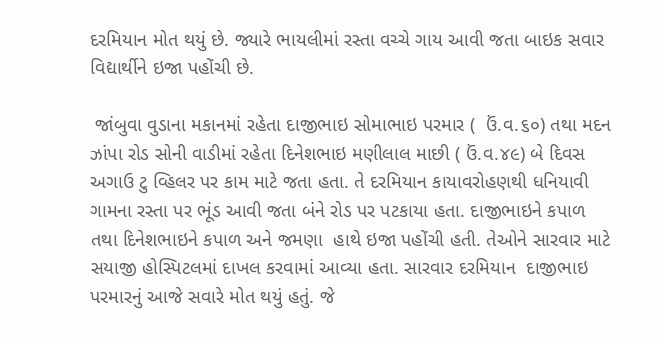દરમિયાન મોત થયું છે. જ્યારે ભાયલીમાં રસ્તા વચ્ચે ગાય આવી જતા બાઇક સવાર વિદ્યાર્થીને ઇજા પહોંચી છે.

 જાંબુવા વુડાના મકાનમાં રહેતા દાજીભાઇ સોમાભાઇ પરમાર (  ઉં.વ.૬૦) તથા મદન ઝાંપા રોડ સોની વાડીમાં રહેતા દિનેશભાઇ મણીલાલ માછી ( ઉં.વ.૪૯) બે દિવસ અગાઉ ટુ વ્હિલર પર કામ માટે જતા હતા. તે દરમિયાન કાયાવરોહણથી ધનિયાવી ગામના રસ્તા પર ભૂંડ આવી જતા બંને રોડ પર પટકાયા હતા. દાજીભાઇને કપાળ તથા દિનેશભાઇને કપાળ અને જમણા  હાથે ઇજા પહોંચી હતી. તેઓને સારવાર માટે સયાજી હોસ્પિટલમાં દાખલ કરવામાં આવ્યા હતા. સારવાર દરમિયાન  દાજીભાઇ પરમારનું આજે સવારે મોત થયું હતું. જે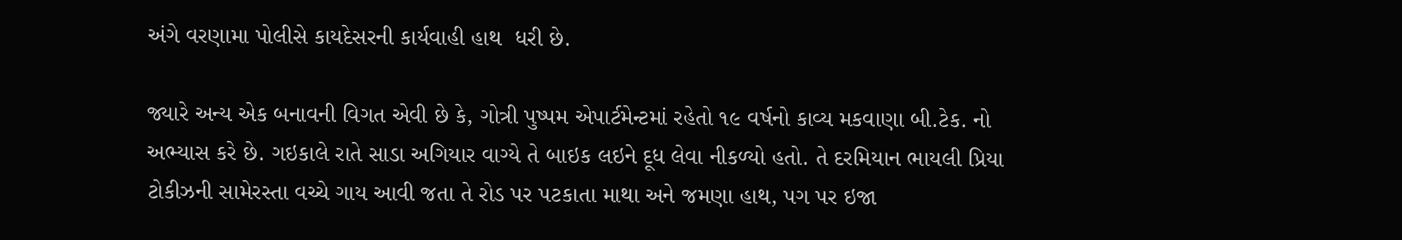અંગે વરણામા પોલીસે કાયદેસરની કાર્યવાહી હાથ  ધરી છે.

જ્યારે અન્ય એક બનાવની વિગત એવી છે કે, ગોત્રી પુષ્પમ એપાર્ટમેન્ટમાં રહેતો ૧૯ વર્ષનો કાવ્ય મકવાણા બી.ટેક. નો અભ્યાસ કરે છે. ગઇકાલે રાતે સાડા અગિયાર વાગ્યે તે બાઇક લઇને દૂધ લેવા નીકળ્યો હતો. તે દરમિયાન ભાયલી પ્રિયા ટોકીઝની સામેરસ્તા વચ્ચે ગાય આવી જતા તે રોડ પર પટકાતા માથા અને જમણા હાથ, પગ પર ઇજા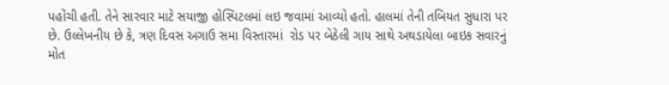પહોંચી હતી. તેને સારવાર માટે સયાજી હોસ્પિટલમાં લઇ જવામાં આવ્યો હતો. હાલમાં તેની તબિયત સુધારા પર છે. ઉલ્લેખનીય છે કે, ત્રણ દિવસ અગાઉ સમા વિસ્તારમાં  રોડ પર બેઠેલી ગાય સાથે અથડાયેલા બાઇક સવારનું મોત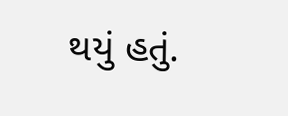થયું હતું.